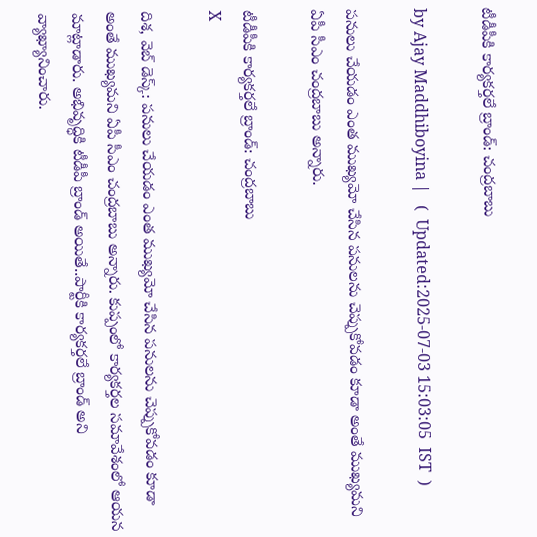టీడీపీకి కార్యకర్తలే బ్రాండ్: చంద్రబాబు

by Ajay Maddhiboyina |   (  Updated:2025-07-03 15:03:05  IST  )

పనులు చేయడం ఎంత ముఖ్యమో చేసిన పనులను చెప్పుకోవడం కూడా అంతే ముఖ్యమని ఏపీ సీఎం చంద్రబాబు అన్నారు.

టీడీపీకి కార్యకర్తలే బ్రాండ్: చంద్రబాబు
X

దిశ, వెబ్ డెస్క్: పనులు చేయడం ఎంత ముఖ్యమో చేసిన పనులను చెప్పుకోవడం కూడా అంతే ముఖ్యమని ఏపీ సీఎం చంద్రబాబు అన్నారు. కుప్పంలో కార్య‌క‌ర్త‌ల స‌మావేశంలో ఆయ‌న మాట్లాడారు. అభివృద్ధికి టీడీపీ బ్రాండ్ అయితే..పార్టీకి కార్య‌క‌ర్త‌లే బ్రాండ్ అని వ్యాఖ్యానించారు.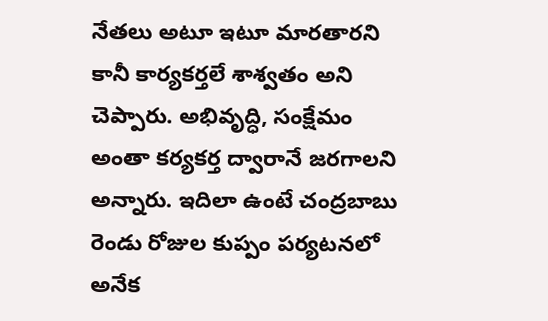నేత‌లు అటూ ఇటూ మార‌తార‌ని కానీ కార్య‌క‌ర్త‌లే శాశ్వ‌తం అని చెప్పారు. అభివృద్ధి, సంక్షేమం అంతా క‌ర్య‌క‌ర్త ద్వారానే జ‌ర‌గాల‌ని అన్నారు. ఇదిలా ఉంటే చంద్రబాబు రెండు రోజుల కుప్పం పర్యటనలో అనేక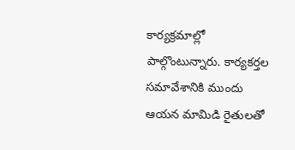కార్యక్రమాల్లో పాల్గొంటున్నారు. కార్యకర్తల సమావేశానికి ముందు ఆయన మామిడి రైతులతో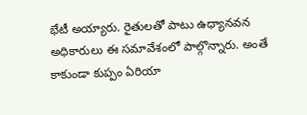భేటీ అయ్యారు. రైతులతో పాటు ఉధ్యానవన అధికారులు ఈ సమావేశంలో పాల్గొన్నారు. అంతే కాకుండా కుప్పం ఏరియా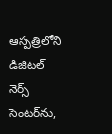ఆస్పత్రిలోని డిజిటల్ నెర్స్ సెంటర్‌ను,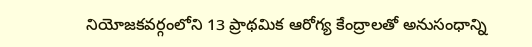నియోజకవర్గంలోని 13 ప్రాథమిక ఆరోగ్య కేంద్రాలతో అనుసంధాన్ని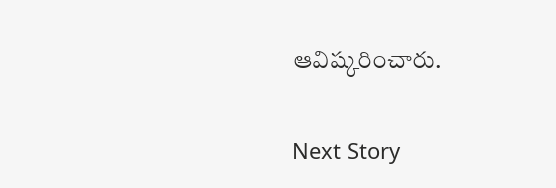ఆవిష్కరించారు.

Next Story